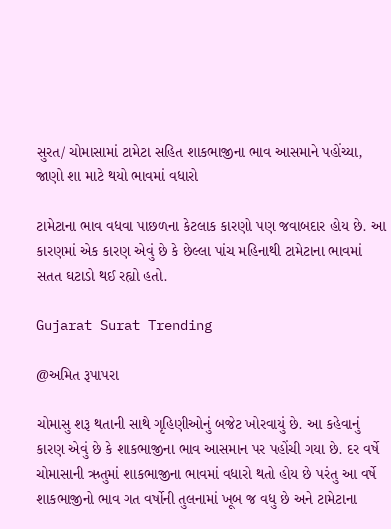સુરત/ ચોમાસામાં ટામેટા સહિત શાકભાજીના ભાવ આસમાને પહોંચ્યા, જાણો શા માટે થયો ભાવમાં વધારો

ટામેટાના ભાવ વધવા પાછળના કેટલાક કારણો પણ જવાબદાર હોય છે. આ કારણમાં એક કારણ એવું છે કે છેલ્લા પાંચ મહિનાથી ટામેટાના ભાવમાં સતત ઘટાડો થઈ રહ્યો હતો.

Gujarat Surat Trending

@અમિત રૂપાપરા

ચોમાસુ શરૂ થતાની સાથે ગૃહિણીઓનું બજેટ ખોરવાયું છે. આ કહેવાનું કારણ એવું છે કે શાકભાજીના ભાવ આસમાન પર પહોંચી ગયા છે. દર વર્ષે ચોમાસાની ઋતુમાં શાકભાજીના ભાવમાં વધારો થતો હોય છે પરંતુ આ વર્ષે શાકભાજીનો ભાવ ગત વર્ષોની તુલનામાં ખૂબ જ વધુ છે અને ટામેટાના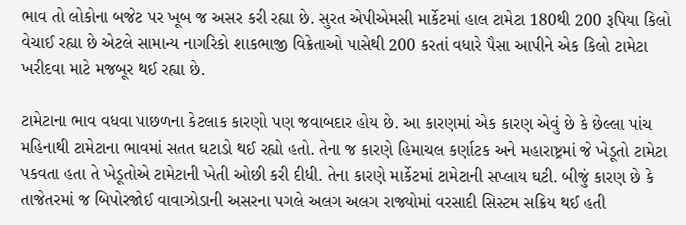ભાવ તો લોકોના બજેટ પર ખૂબ જ અસર કરી રહ્યા છે. સુરત એપીએમસી માર્કેટમાં હાલ ટામેટા 180થી 200 રૂપિયા કિલો વેચાઈ રહ્યા છે એટલે સામાન્ય નાગરિકો શાકભાજી વિક્રેતાઓ પાસેથી 200 કરતાં વધારે પૈસા આપીને એક કિલો ટામેટા ખરીદવા માટે મજબૂર થઈ રહ્યા છે.

ટામેટાના ભાવ વધવા પાછળના કેટલાક કારણો પણ જવાબદાર હોય છે. આ કારણમાં એક કારણ એવું છે કે છેલ્લા પાંચ મહિનાથી ટામેટાના ભાવમાં સતત ઘટાડો થઈ રહ્યો હતો. તેના જ કારણે હિમાચલ કર્ણાટક અને મહારાષ્ટ્રમાં જે ખેડૂતો ટામેટા પકવતા હતા તે ખેડૂતોએ ટામેટાની ખેતી ઓછી કરી દીધી. તેના કારણે માર્કેટમાં ટામેટાની સપ્લાય ઘટી. બીજું કારણ છે કે તાજેતરમાં જ બિપોરજોઈ વાવાઝોડાની અસરના પગલે અલગ અલગ રાજ્યોમાં વરસાદી સિસ્ટમ સક્રિય થઈ હતી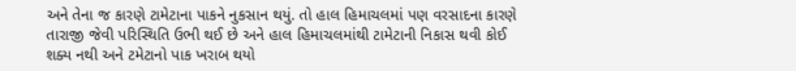અને તેના જ કારણે ટામેટાના પાકને નુકસાન થયું. તો હાલ હિમાચલમાં પણ વરસાદના કારણે તારાજી જેવી પરિસ્થિતિ ઉભી થઈ છે અને હાલ હિમાચલમાંથી ટામેટાની નિકાસ થવી કોઈ શક્ય નથી અને ટમેટાનો પાક ખરાબ થયો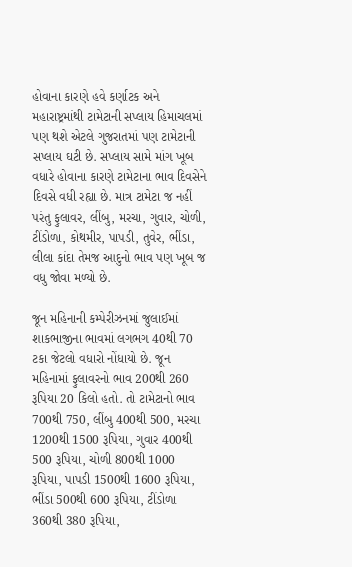હોવાના કારણે હવે કર્ણાટક અને મહારાષ્ટ્રમાંથી ટામેટાની સપ્લાય હિમાચલમાં પણ થશે એટલે ગુજરાતમાં પણ ટામેટાની સપ્લાય ઘટી છે. સપ્લાય સામે માંગ ખૂબ વધારે હોવાના કારણે ટામેટાના ભાવ દિવસેને દિવસે વધી રહ્યા છે. માત્ર ટામેટા જ નહીં પરંતુ ફુલાવર, લીંબુ, મરચા, ગુવાર, ચોળી, ટીંડોળા, કોથમીર, પાપડી, તુવેર, ભીંડા, લીલા કાંદા તેમજ આદુનો ભાવ પણ ખૂબ જ વધુ જોવા મળ્યો છે.

જૂન મહિનાની કમ્પેરીઝનમાં જુલાઈમાં શાકભાજીના ભાવમાં લગભગ 40થી 70 ટકા જેટલો વધારો નોંધાયો છે. જૂન મહિનામાં ફુલાવરનો ભાવ 200થી 260 રૂપિયા 20 કિલો હતો. તો ટામેટાનો ભાવ 700થી 750, લીંબુ 400થી 500, મરચા 1200થી 1500 રૂપિયા, ગુવાર 400થી 500 રૂપિયા, ચોળી 800થી 1000 રૂપિયા, પાપડી 1500થી 1600 રૂપિયા, ભીંડા 500થી 600 રૂપિયા, ટીંડોળા 360થી 380 રૂપિયા,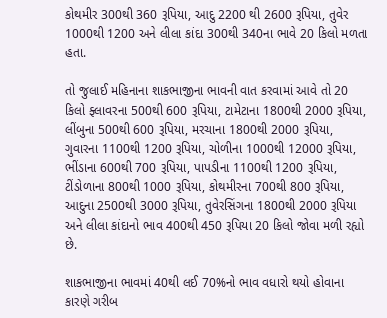કોથમીર 300થી 360 રૂપિયા, આદુ 2200 થી 2600 રૂપિયા, તુવેર 1000થી 1200 અને લીલા કાંદા 300થી 340ના ભાવે 20 કિલો મળતા હતા.

તો જુલાઈ મહિનાના શાકભાજીના ભાવની વાત કરવામાં આવે તો 20 કિલો ફ્લાવરના 500થી 600 રૂપિયા, ટામેટાના 1800થી 2000 રૂપિયા, લીંબુના 500થી 600 રૂપિયા, મરચાના 1800થી 2000 રૂપિયા, ગુવારના 1100થી 1200 રૂપિયા, ચોળીના 1000થી 12000 રૂપિયા, ભીંડાના 600થી 700 રૂપિયા, પાપડીના 1100થી 1200 રૂપિયા, ટીંડોળાના 800થી 1000 રૂપિયા, કોથમીરના 700થી 800 રૂપિયા, આદુના 2500થી 3000 રૂપિયા, તુવેરસિંગના 1800થી 2000 રૂપિયા અને લીલા કાંદાનો ભાવ 400થી 450 રૂપિયા 20 કિલો જોવા મળી રહ્યો છે.

શાકભાજીના ભાવમાં 40થી લઈ 70%નો ભાવ વધારો થયો હોવાના કારણે ગરીબ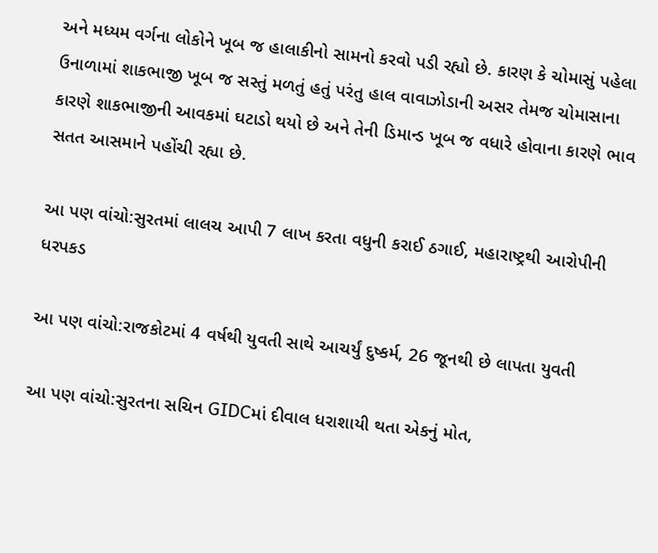અને મધ્યમ વર્ગના લોકોને ખૂબ જ હાલાકીનો સામનો કરવો પડી રહ્યો છે. કારણ કે ચોમાસું પહેલા ઉનાળામાં શાકભાજી ખૂબ જ સસ્તું મળતું હતું પરંતુ હાલ વાવાઝોડાની અસર તેમજ ચોમાસાના કારણે શાકભાજીની આવકમાં ઘટાડો થયો છે અને તેની ડિમાન્ડ ખૂબ જ વધારે હોવાના કારણે ભાવ સતત આસમાને પહોંચી રહ્યા છે.

આ પણ વાંચો:સુરતમાં લાલચ આપી 7 લાખ કરતા વધુની કરાઈ ઠગાઈ, મહારાષ્ટ્રથી આરોપીની ધરપકડ

આ પણ વાંચો:રાજકોટમાં 4 વર્ષથી યુવતી સાથે આચર્યું દુષ્કર્મ, 26 જૂનથી છે લાપતા યુવતી

આ પણ વાંચો:સુરતના સચિન GIDCમાં દીવાલ ધરાશાયી થતા એકનું મોત,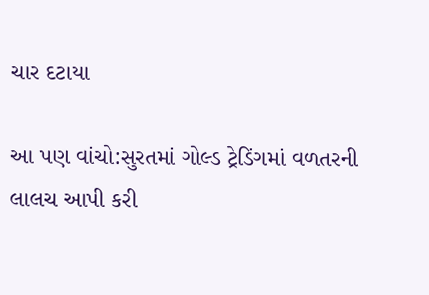ચાર દટાયા

આ પણ વાંચો:સુરતમાં ગોલ્ડ ટ્રેડિંગમાં વળતરની લાલચ આપી કરી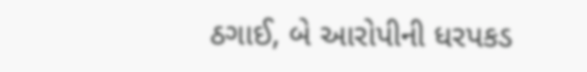ઠગાઈ, બે આરોપીની ધરપકડ